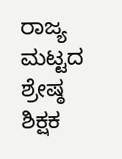ರಾಜ್ಯ ಮಟ್ಟದ ಶ್ರೇಷ್ಠ ಶಿಕ್ಷಕ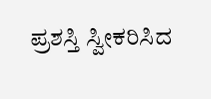ಪ್ರಶಸ್ತಿ ಸ್ವೀಕರಿಸಿದ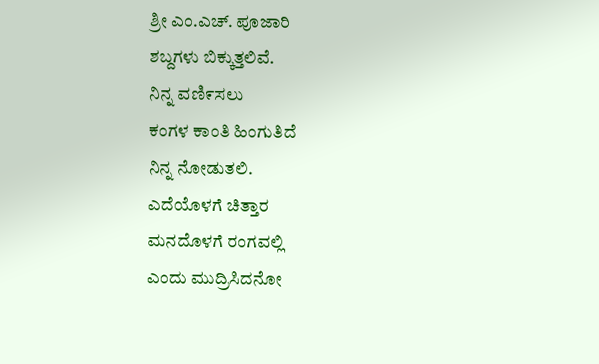ಶ್ರೀ ಎಂ.ಎಚ್. ಪೂಜಾರಿ
ಶಬ್ದಗಳು ಬಿಕ್ಕುತ್ತಲಿವೆ.
ನಿನ್ನ ವಣಿ೯ಸಲು
ಕಂಗಳ ಕಾಂತಿ ಹಿಂಗುತಿದೆ
ನಿನ್ನ ನೋಡುತಲಿ.
ಎದೆಯೊಳಗೆ ಚಿತ್ತಾರ
ಮನದೊಳಗೆ ರಂಗವಲ್ಲಿ
ಎಂದು ಮುದ್ರಿಸಿದನೋ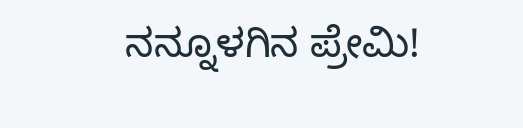ನನ್ನೂಳಗಿನ ಪ್ರೇಮಿ!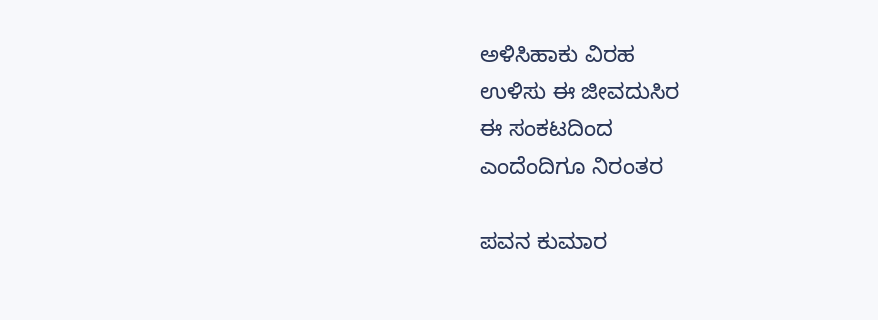ಅಳಿಸಿಹಾಕು ವಿರಹ
ಉಳಿಸು ಈ ಜೀವದುಸಿರ
ಈ ಸಂಕಟದಿಂದ
ಎಂದೆಂದಿಗೂ ನಿರಂತರ

ಪವನ ಕುಮಾರ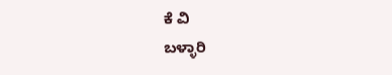ಕೆ ವಿ
ಬಳ್ಳಾರಿ